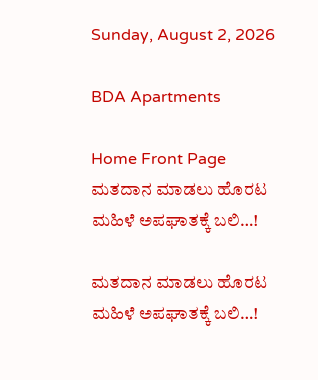Sunday, August 2, 2026

BDA Apartments

Home Front Page ಮತದಾನ ಮಾಡಲು ಹೊರಟ ಮಹಿಳೆ ಅಪಘಾತಕ್ಕೆ ಬಲಿ…!

ಮತದಾನ ಮಾಡಲು ಹೊರಟ ಮಹಿಳೆ ಅಪಘಾತಕ್ಕೆ ಬಲಿ…!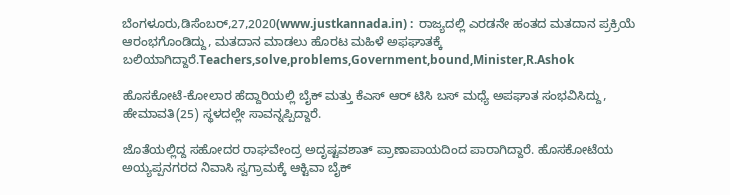ಬೆಂಗಳೂರು,ಡಿಸೆಂಬರ್,27,2020(www.justkannada.in) :  ರಾಜ್ಯದಲ್ಲಿ ಎರಡನೇ ಹಂತದ ಮತದಾನ ಪ್ರಕ್ರಿಯೆ ಆರಂಭಗೊಂಡಿದ್ದು, ಮತದಾನ ಮಾಡಲು ಹೊರಟ ಮಹಿಳೆ ಅಫಘಾತಕ್ಕೆ ಬಲಿಯಾಗಿದ್ದಾರೆ.Teachers,solve,problems,Government,bound,Minister,R.Ashok

ಹೊಸಕೋಟೆ-ಕೋಲಾರ ಹೆದ್ದಾರಿಯಲ್ಲಿ ಬೈಕ್ ಮತ್ತು ಕೆಎಸ್ ಆರ್ ಟಿಸಿ ಬಸ್ ಮಧ್ಯೆ ಅಪಘಾತ ಸಂಭವಿಸಿದ್ದು, ಹೇಮಾವತಿ(25) ಸ್ಥಳದಲ್ಲೇ ಸಾವನ್ನಪ್ಪಿದ್ದಾರೆ.

ಜೊತೆಯಲ್ಲಿದ್ದ ಸಹೋದರ ರಾಘವೇಂದ್ರ ಅದೃಷ್ಟವಶಾತ್ ಪ್ರಾಣಾಪಾಯದಿಂದ ಪಾರಾಗಿದ್ದಾರೆ. ಹೊಸಕೋಟೆಯ ಅಯ್ಯಪ್ಪನಗರದ ನಿವಾಸಿ ಸ್ವಗ್ರಾಮಕ್ಕೆ ಆಕ್ಟಿವಾ ಬೈಕ್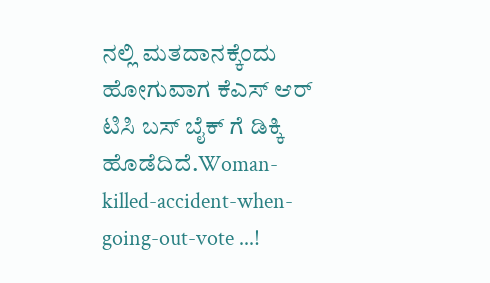ನಲ್ಲಿ ಮತದಾನಕ್ಕೆಂದು ಹೋಗುವಾಗ ಕೆಎಸ್ ಆರ್ ಟಿಸಿ ಬಸ್ ಬೈಕ್ ಗೆ ಡಿಕ್ಕಿ ಹೊಡೆದಿದೆ.Woman-killed-accident-when-going-out-vote ...!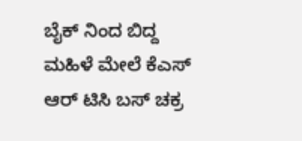ಬೈಕ್ ನಿಂದ ಬಿದ್ದ ಮಹಿಳೆ ಮೇಲೆ ಕೆಎಸ್ ಆರ್ ಟಿಸಿ ಬಸ್ ಚಕ್ರ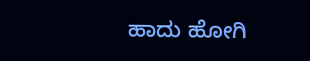ಹಾದು ಹೋಗಿ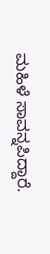ಮಹಿಳೆ ಸಾವನ್ನಪಿದ್ದಾರೆ.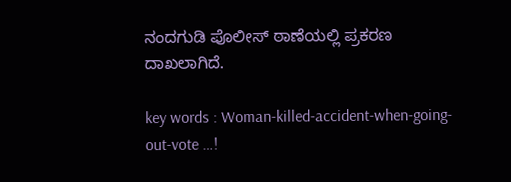ನಂದಗುಡಿ ಪೊಲೀಸ್ ಠಾಣೆಯಲ್ಲಿ ಪ್ರಕರಣ ದಾಖಲಾಗಿದೆ.

key words : Woman-killed-accident-when-going-out-vote …!